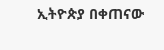ኢትዮጵያ በቀጠናው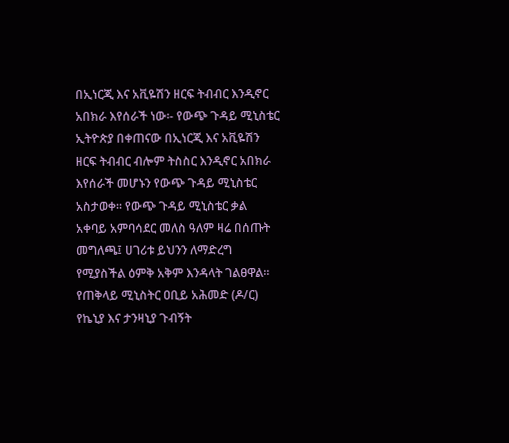በኢነርጂ እና አቪዬሽን ዘርፍ ትብብር እንዲኖር አበክራ እየሰራች ነው፡- የውጭ ጉዳይ ሚኒስቴር
ኢትዮጵያ በቀጠናው በኢነርጂ እና አቪዬሽን ዘርፍ ትብብር ብሎም ትስስር እንዲኖር አበክራ እየሰራች መሆኑን የውጭ ጉዳይ ሚኒስቴር አስታወቀ። የውጭ ጉዳይ ሚኒስቴር ቃል አቀባይ አምባሳደር መለስ ዓለም ዛሬ በሰጡት መግለጫ፤ ሀገሪቱ ይህንን ለማድረግ የሚያስችል ዕምቅ አቅም እንዳላት ገልፀዋል። የጠቅላይ ሚኒስትር ዐቢይ አሕመድ (ዶ/ር) የኬኒያ እና ታንዛኒያ ጉብኝት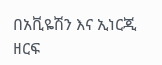በአቪዬሽን እና ኢነርጂ ዘርፍ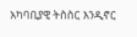አካባቢያዊ ትስስር እንዲኖር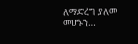ለማድረግ ያለመ መሆኑን…